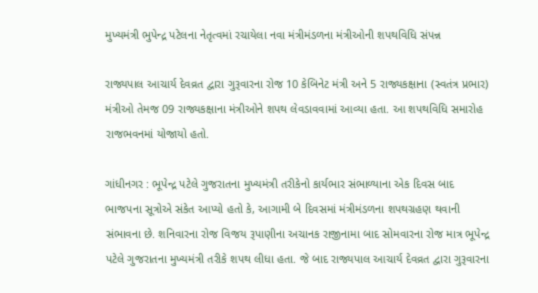મુખ્યમંત્રી ભુપેન્દ્ર પટેલના નેતૃત્વમાં રચાયેલા નવા મંત્રીમંડળના મંત્રીઓની શપથવિધિ સંપન્ન

રાજ્યપાલ આચાર્ય દેવવ્રત દ્વારા ગુરૂવારના રોજ 10 કેબિનેટ મંત્રી અને 5 રાજ્યકક્ષાના (સ્વતંત્ર પ્રભાર) મંત્રીઓ તેમજ 09 રાજ્યકક્ષાના મંત્રીઓને શપથ લેવડાવવામાં આવ્યા હતા. આ શપથવિધિ સમારોહ રાજભવનમાં યોજાયો હતો.

ગાંધીનગર : ભૂપેન્દ્ર પટેલે ગુજરાતના મુખ્યમંત્રી તરીકેનો કાર્યભાર સંભાળ્યાના એક દિવસ બાદ ભાજપના સૂત્રોએ સંકેત આપ્યો હતો કે, આગામી બે દિવસમાં મંત્રીમંડળના શપથગ્રહણ થવાની સંભાવના છે. શનિવારના રોજ વિજય રૂપાણીના અચાનક રાજીનામા બાદ સોમવારના રોજ માત્ર ભૂપેન્દ્ર પટેલે ગુજરાતના મુખ્યમંત્રી તરીકે શપથ લીધા હતા. જે બાદ રાજ્યપાલ આચાર્ય દેવવ્રત દ્વારા ગુરૂવારના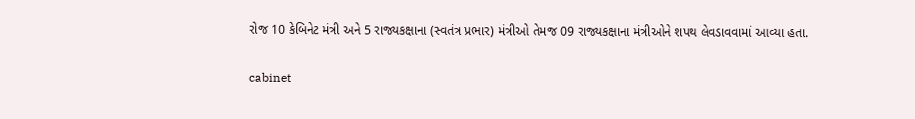રોજ 10 કેબિનેટ મંત્રી અને 5 રાજ્યકક્ષાના (સ્વતંત્ર પ્રભાર) મંત્રીઓ તેમજ 09 રાજ્યકક્ષાના મંત્રીઓને શપથ લેવડાવવામાં આવ્યા હતા.

cabinet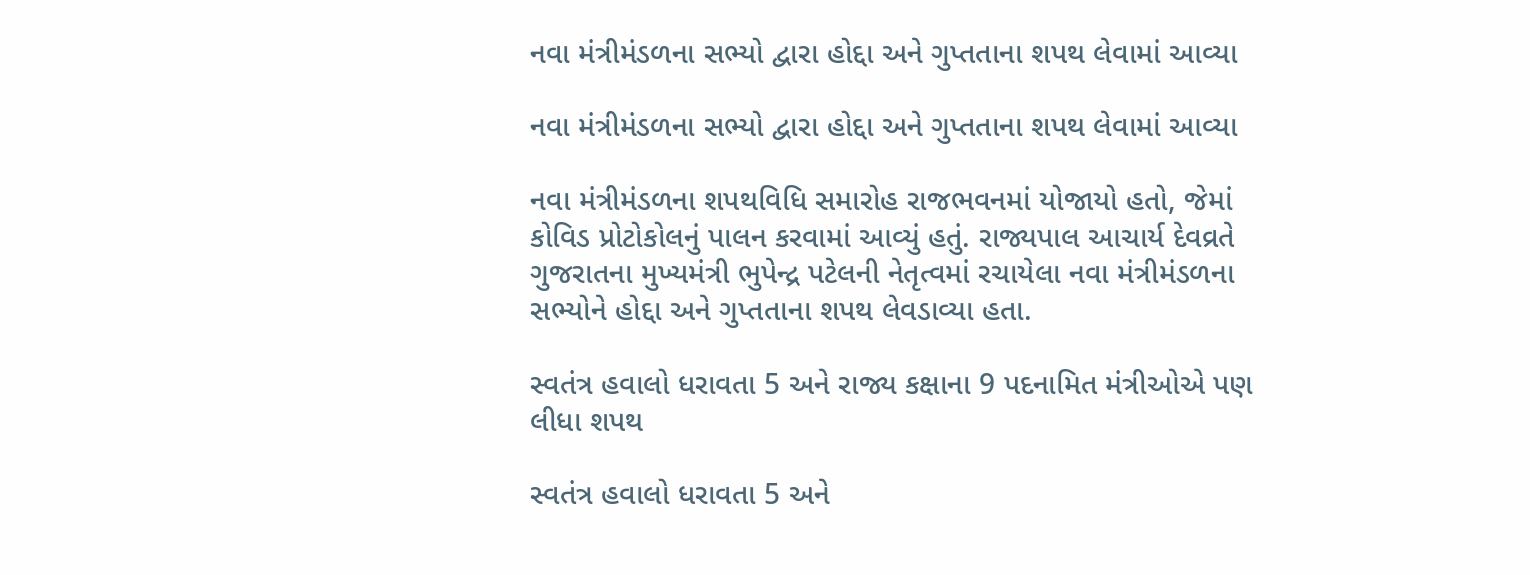નવા મંત્રીમંડળના સભ્યો દ્વારા હોદ્દા અને ગુપ્તતાના શપથ લેવામાં આવ્યા

નવા મંત્રીમંડળના સભ્યો દ્વારા હોદ્દા અને ગુપ્તતાના શપથ લેવામાં આવ્યા

નવા મંત્રીમંડળના શપથવિધિ સમારોહ રાજભવનમાં યોજાયો હતો, જેમાં કોવિડ પ્રોટોકોલનું પાલન કરવામાં આવ્યું હતું. રાજ્યપાલ આચાર્ય દેવવ્રતે ગુજરાતના મુખ્યમંત્રી ભુપેન્દ્ર પટેલની નેતૃત્વમાં રચાયેલા નવા મંત્રીમંડળના સભ્યોને હોદ્દા અને ગુપ્તતાના શપથ લેવડાવ્યા હતા.

સ્વતંત્ર હવાલો ધરાવતા 5 અને રાજ્ય કક્ષાના 9 પદનામિત મંત્રીઓએ પણ લીધા શપથ

સ્વતંત્ર હવાલો ધરાવતા 5 અને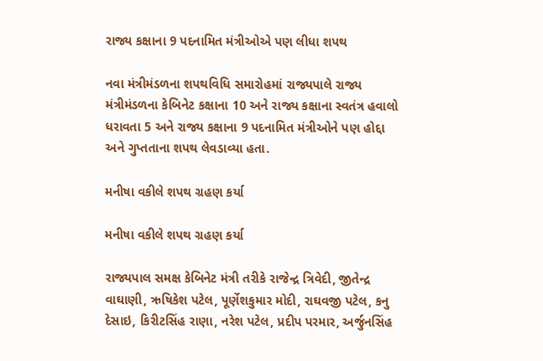રાજ્ય કક્ષાના 9 પદનામિત મંત્રીઓએ પણ લીધા શપથ

નવા મંત્રીમંડળના શપથવિધિ સમારોહમાં રાજ્યપાલે રાજ્ય મંત્રીમંડળના કેબિનેટ કક્ષાના 10 અને રાજ્ય કક્ષાના સ્વતંત્ર હવાલો ધરાવતા 5 અને રાજ્ય કક્ષાના 9 પદનામિત મંત્રીઓને પણ હોદ્દા અને ગુપ્તતાના શપથ લેવડાવ્યા હતા.

મનીષા વકીલે શપથ ગ્રહણ કર્યા

મનીષા વકીલે શપથ ગ્રહણ કર્યા

રાજ્યપાલ સમક્ષ કેબિનેટ મંત્રી તરીકે રાજેન્દ્ર ત્રિવેદી, જીતેન્દ્ર વાઘાણી, ઋષિકેશ પટેલ, પૂર્ણેશકુમાર મોદી, રાઘવજી પટેલ, કનુ દેસાઇ, કિરીટસિંહ રાણા, નરેશ પટેલ, પ્રદીપ પરમાર, અર્જુનસિંહ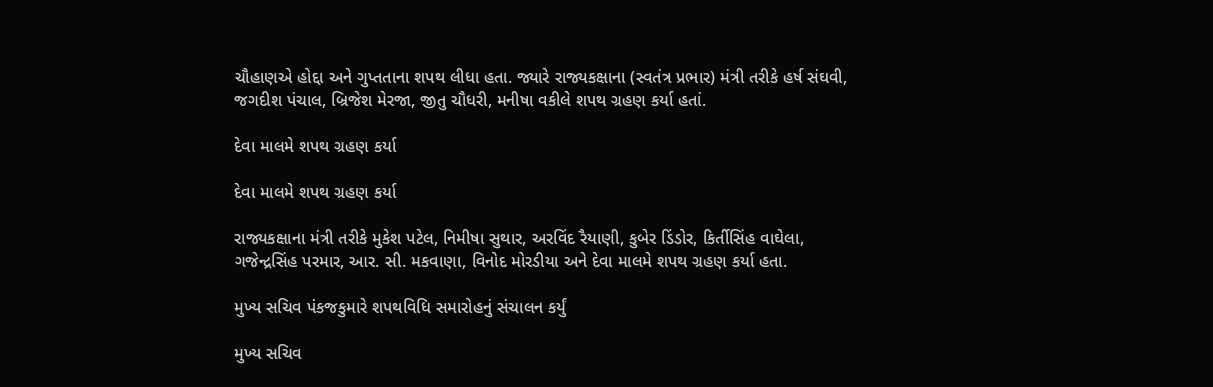ચૌહાણએ હોદ્દા અને ગુપ્તતાના શપથ લીધા હતા. જ્યારે રાજ્યકક્ષાના (સ્વતંત્ર પ્રભાર) મંત્રી તરીકે હર્ષ સંઘવી, જગદીશ પંચાલ, બ્રિજેશ મેરજા, જીતુ ચૌધરી, મનીષા વકીલે શપથ ગ્રહણ કર્યા હતાં.

દેવા માલમે શપથ ગ્રહણ કર્યા

દેવા માલમે શપથ ગ્રહણ કર્યા

રાજ્યકક્ષાના મંત્રી તરીકે મુકેશ પટેલ, નિમીષા સુથાર, અરવિંદ રૈયાણી, કુબેર ડિંડોર, કિર્તીસિંહ વાઘેલા, ગજેન્દ્રસિંહ પરમાર, આર. સી. મકવાણા, વિનોદ મોરડીયા અને દેવા માલમે શપથ ગ્રહણ કર્યા હતા.

મુખ્ય સચિવ પંકજકુમારે શપથવિધિ સમારોહનું સંચાલન કર્યું

મુખ્ય સચિવ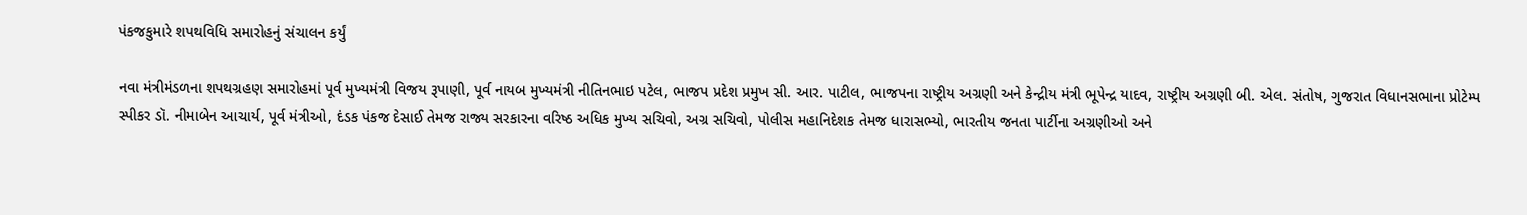પંકજકુમારે શપથવિધિ સમારોહનું સંચાલન કર્યું

નવા મંત્રીમંડળના શપથગ્રહણ સમારોહમાં પૂર્વ મુખ્યમંત્રી વિજય રૂપાણી, પૂર્વ નાયબ મુખ્યમંત્રી નીતિનભાઇ પટેલ, ભાજપ પ્રદેશ પ્રમુખ સી. આર. પાટીલ, ભાજપના રાષ્ટ્રીય અગ્રણી અને કેન્દ્રીય મંત્રી ભૂપેન્દ્ર યાદવ, રાષ્ટ્રીય અગ્રણી બી. એલ. સંતોષ, ગુજરાત વિધાનસભાના પ્રોટેમ્પ સ્પીકર ડૉ. નીમાબેન આચાર્ય, પૂર્વ મંત્રીઓ, દંડક પંકજ દેસાઈ તેમજ રાજ્ય સરકારના વરિષ્ઠ અધિક મુખ્ય સચિવો, અગ્ર સચિવો, પોલીસ મહાનિદેશક તેમજ ધારાસભ્યો, ભારતીય જનતા પાર્ટીના અગ્રણીઓ અને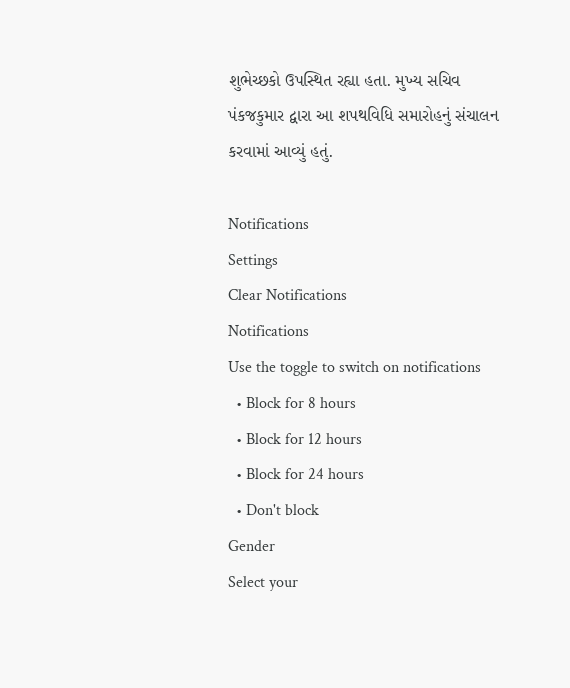શુભેચ્છકો ઉપસ્થિત રહ્યા હતા. મુખ્ય સચિવ પંકજકુમાર દ્વારા આ શપથવિધિ સમારોહનું સંચાલન કરવામાં આવ્યું હતું.

Notifications
Settings
Clear Notifications
Notifications
Use the toggle to switch on notifications
  • Block for 8 hours
  • Block for 12 hours
  • Block for 24 hours
  • Don't block
Gender
Select your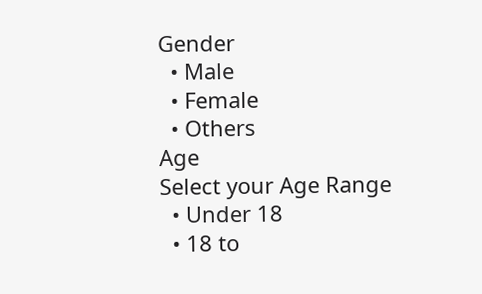Gender
  • Male
  • Female
  • Others
Age
Select your Age Range
  • Under 18
  • 18 to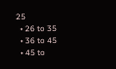25
  • 26 to 35
  • 36 to 45
  • 45 to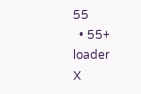55
  • 55+
loader
X